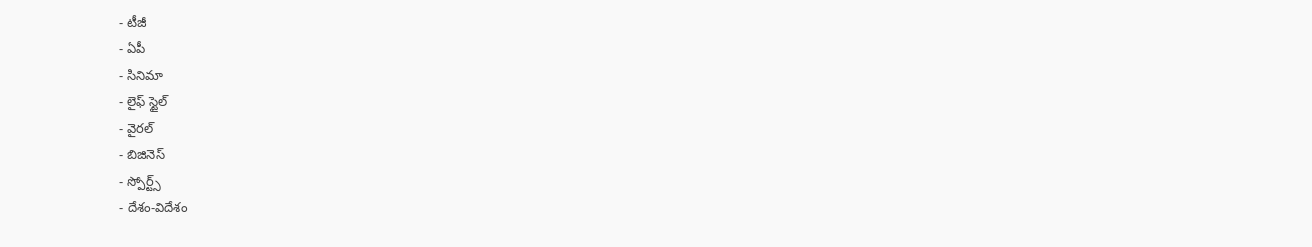- టీజీ
- ఏపీ
- సినిమా
- లైఫ్ స్టైల్
- వైరల్
- బిజినెస్
- స్పోర్ట్స్
- దేశం-విదేశం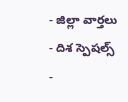- జిల్లా వార్తలు
- దిశ స్పెషల్స్
-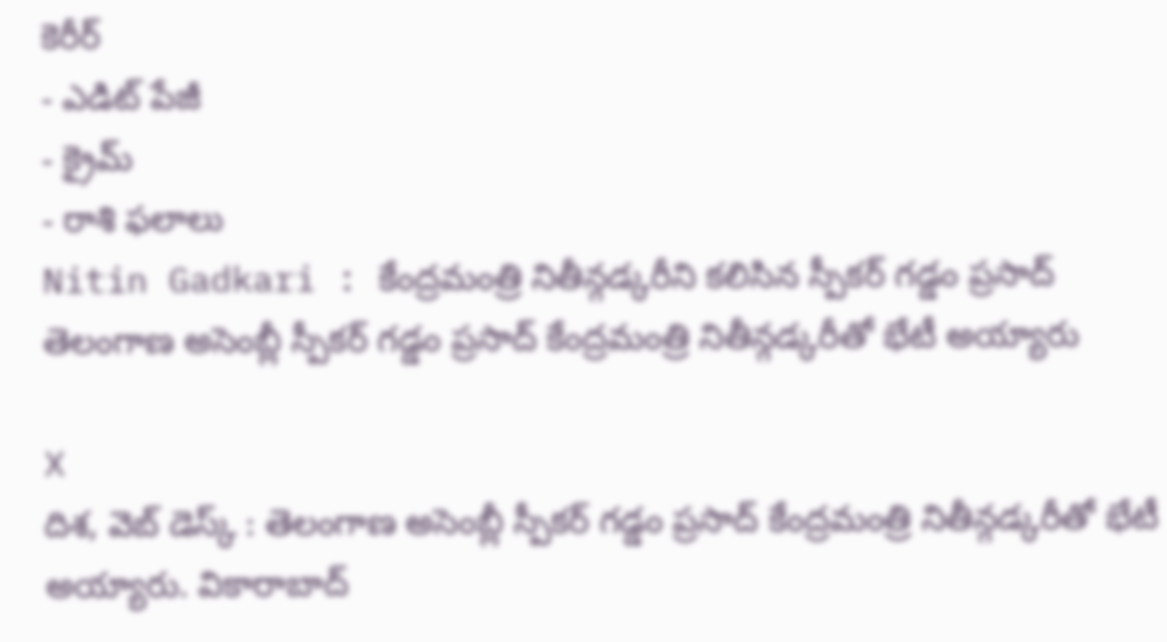కెరీర్
- ఎడిట్ పేజీ
- క్రైమ్
- రాశి ఫలాలు
Nitin Gadkari : కేంద్రమంత్రి నితీన్గడ్కరీని కలిసిన స్పీకర్ గడ్డం ప్రసాద్
తెలంగాణ అసెంబ్లీ స్పీకర్ గడ్డం ప్రసాద్ కేంద్రమంత్రి నితీన్గడ్కరీతో భేటీ అయ్యారు

X
దిశ, వెబ్ డెస్క్ : తెలంగాణ అసెంబ్లీ స్పీకర్ గడ్డం ప్రసాద్ కేంద్రమంత్రి నితీన్గడ్కరీతో భేటీ అయ్యారు. వికారాబాద్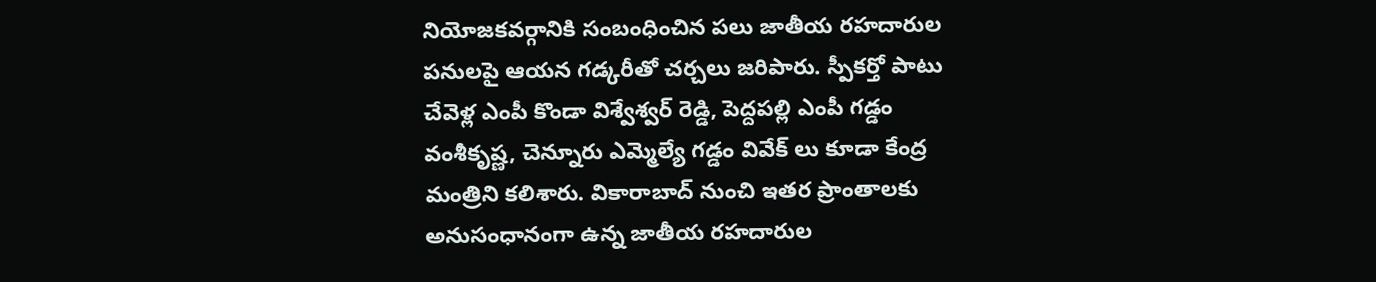నియోజకవర్గానికి సంబంధించిన పలు జాతీయ రహదారుల పనులపై ఆయన గడ్కరీతో చర్చలు జరిపారు. స్పీకర్తో పాటు చేవెళ్ల ఎంపీ కొండా విశ్వేశ్వర్ రెడ్డి, పెద్దపల్లి ఎంపీ గడ్డం వంశీకృష్ణ, చెన్నూరు ఎమ్మెల్యే గడ్డం వివేక్ లు కూడా కేంద్ర మంత్రిని కలిశారు. వికారాబాద్ నుంచి ఇతర ప్రాంతాలకు అనుసంధానంగా ఉన్న జాతీయ రహదారుల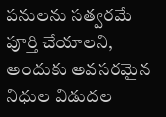పనులను సత్వరమే పూర్తి చేయాలని, అందుకు అవసరమైన నిధుల విడుదల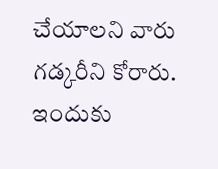చేయాలని వారు గడ్కరీని కోరారు. ఇందుకు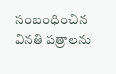సంబంధించిన వినతి పత్రాలను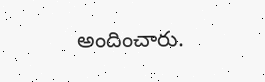అందించారు.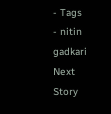- Tags
- nitin gadkari
Next Story